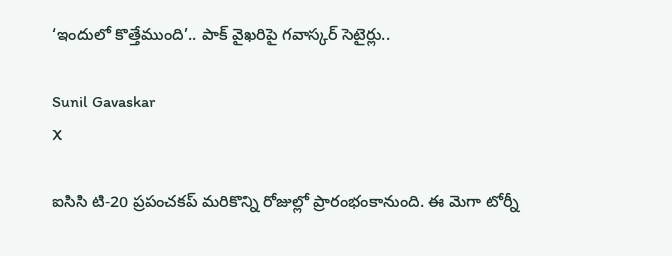‘ఇందులో కొత్తేముంది’.. పాక్ వైఖరిపై గవాస్కర్ సెటైర్లు..

Sunil Gavaskar
X

ఐసిసి టి-20 ప్రపంచకప్ మరికొన్ని రోజుల్లో ప్రారంభంకానుంది. ఈ మెగా టోర్నీ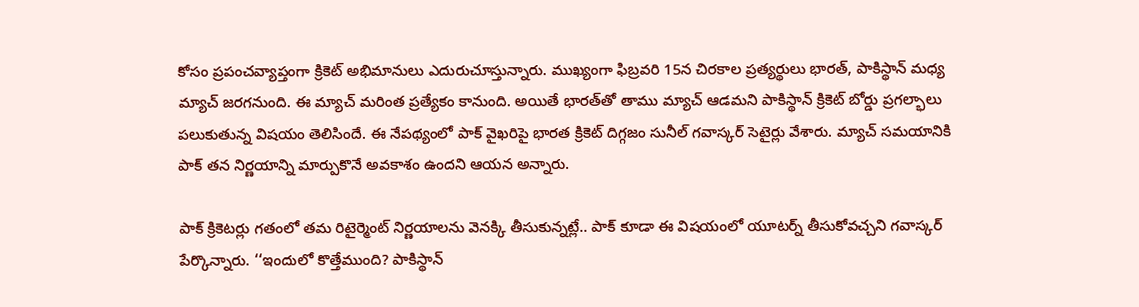కోసం ప్రపంచవ్యాప్తంగా క్రికెట్ అభిమానులు ఎదురుచూస్తున్నారు. ముఖ్యంగా ఫిబ్రవరి 15న చిరకాల ప్రత్యర్థులు భారత్, పాకిస్థాన్ మధ్య మ్యాచ్ జరగనుంది. ఈ మ్యాచ్ మరింత ప్రత్యేకం కానుంది. అయితే భారత్‌తో తాము మ్యాచ్ ఆడమని పాకిస్థాన్ క్రికెట్ బోర్డు ప్రగల్భాలు పలుకుతున్న విషయం తెలిసిందే. ఈ నేపథ్యంలో పాక్ వైఖరిపై భారత క్రికెట్ దిగ్గజం సునీల్ గవాస్కర్ సెటైర్లు వేశారు. మ్యాచ్ సమయానికి పాక్ తన నిర్ణయాన్ని మార్పుకొనే అవకాశం ఉందని ఆయన అన్నారు.

పాక్ క్రికెటర్లు గతంలో తమ రిటైర్మెంట్‌ నిర్ణయాలను వెనక్కి తీసుకున్నట్లే.. పాక్ కూడా ఈ విషయంలో యూటర్న్ తీసుకోవచ్చని గవాస్కర్ పేర్కొన్నారు. ‘‘ఇందులో కొత్తేముంది? పాకిస్థాన్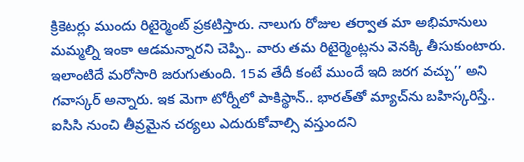క్రికెటర్లు ముందు రిటైర్మెంట్ ప్రకటిస్తారు. నాలుగు రోజుల తర్వాత మా అభిమానులు మమ్మల్ని ఇంకా ఆడమన్నారని చెప్పి.. వారు తమ రిటైర్మెంట్లను వెనక్కి తీసుకుంటారు. ఇలాంటిదే మరోసారి జరుగుతుంది. 15వ తేదీ కంటే ముందే ఇది జరగ వచ్చు’’ అని గవాస్కర్ అన్నారు. ఇక మెగా టోర్నీలో పాకిస్థాన్.. భారత్‌తో మ్యాచ్‌ను బహిస్కరిస్తే.. ఐసిసి నుంచి తీవ్రమైన చర్యలు ఎదురుకోవాల్సి వస్తుందని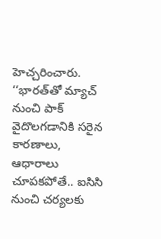హెచ్చరించారు. ‘‘భారత్‌తో మ్యాచ్ నుంచి పాక్ వైదొలగడానికి సరైన కారణాలు, ఆధారాలు చూపకపోతే.. ఐసిసి నుంచి చర్యలకు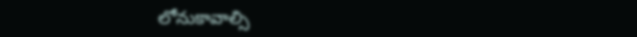లోనుకావాల్సి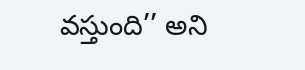వస్తుంది’’ అని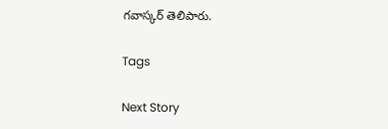గవాస్కర్ తెలిపారు.

Tags

Next Story